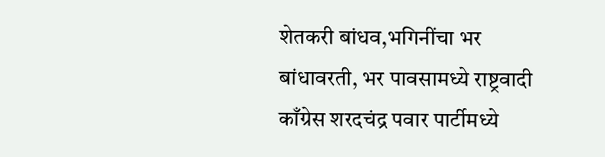शेतकरी बांधव,भगिनींचा भर बांधावरती, भर पावसामध्ये राष्ट्रवादी काँग्रेस शरदचंद्र पवार पार्टीमध्ये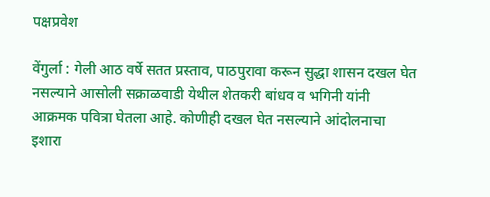पक्षप्रवेश

वेंगुर्ला : गेली आठ वर्षे सतत प्रस्ताव, पाठपुरावा करून सुद्धा शासन दखल घेत नसल्याने आसोली सक्राळवाडी येथील शेतकरी बांधव व भगिनी यांनी आक्रमक पवित्रा घेतला आहे. कोणीही दखल घेत नसल्याने आंदोलनाचा इशारा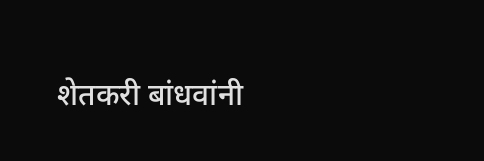शेतकरी बांधवांनी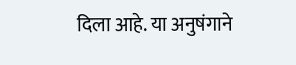दिला आहे. या अनुषंगाने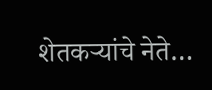शेतकऱ्यांचे नेते…